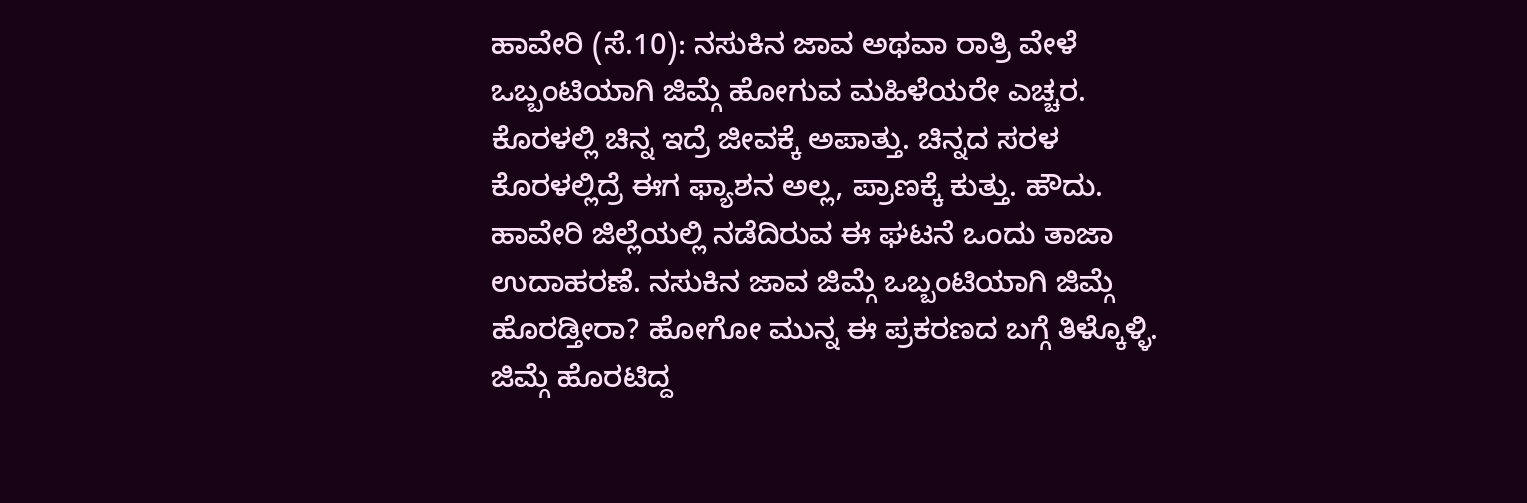ಹಾವೇರಿ (ಸೆ.10): ನಸುಕಿನ ಜಾವ ಅಥವಾ ರಾತ್ರಿ ವೇಳೆ ಒಬ್ಬಂಟಿಯಾಗಿ ಜಿಮ್ಗೆ ಹೋಗುವ ಮಹಿಳೆಯರೇ ಎಚ್ಚರ. ಕೊರಳಲ್ಲಿ ಚಿನ್ನ ಇದ್ರೆ ಜೀವಕ್ಕೆ ಅಪಾತ್ತು. ಚಿನ್ನದ ಸರಳ ಕೊರಳಲ್ಲಿದ್ರೆ ಈಗ ಫ್ಯಾಶನ ಅಲ್ಲ, ಪ್ರಾಣಕ್ಕೆ ಕುತ್ತು. ಹೌದು. ಹಾವೇರಿ ಜಿಲ್ಲೆಯಲ್ಲಿ ನಡೆದಿರುವ ಈ ಘಟನೆ ಒಂದು ತಾಜಾ ಉದಾಹರಣೆ. ನಸುಕಿನ ಜಾವ ಜಿಮ್ಗೆ ಒಬ್ಬಂಟಿಯಾಗಿ ಜಿಮ್ಗೆ ಹೊರಡ್ತೀರಾ? ಹೋಗೋ ಮುನ್ನ ಈ ಪ್ರಕರಣದ ಬಗ್ಗೆ ತಿಳ್ಕೊಳ್ಳಿ.
ಜಿಮ್ಗೆ ಹೊರಟಿದ್ದ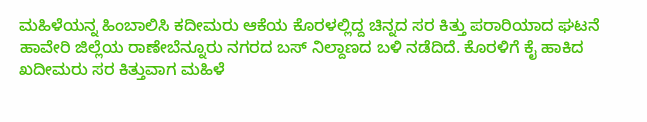ಮಹಿಳೆಯನ್ನ ಹಿಂಬಾಲಿಸಿ ಕದೀಮರು ಆಕೆಯ ಕೊರಳಲ್ಲಿದ್ದ ಚಿನ್ನದ ಸರ ಕಿತ್ತು ಪರಾರಿಯಾದ ಘಟನೆ ಹಾವೇರಿ ಜಿಲ್ಲೆಯ ರಾಣೇಬೆನ್ನೂರು ನಗರದ ಬಸ್ ನಿಲ್ದಾಣದ ಬಳಿ ನಡೆದಿದೆ. ಕೊರಳಿಗೆ ಕೈ ಹಾಕಿದ ಖದೀಮರು ಸರ ಕಿತ್ತುವಾಗ ಮಹಿಳೆ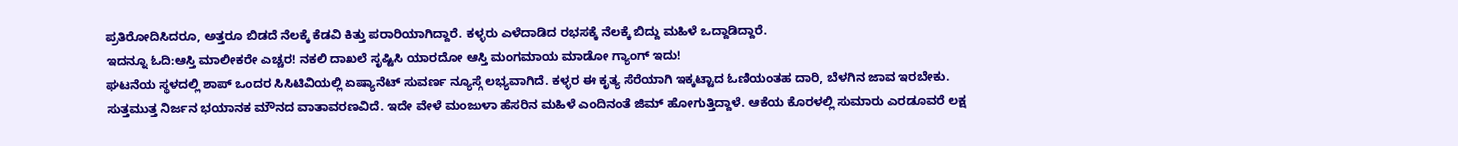ಪ್ರತಿರೋದಿಸಿದರೂ, ಅತ್ತರೂ ಬಿಡದೆ ನೆಲಕ್ಕೆ ಕೆಡವಿ ಕಿತ್ತು ಪರಾರಿಯಾಗಿದ್ದಾರೆ. ಕಳ್ಳರು ಎಳೆದಾಡಿದ ರಭಸಕ್ಕೆ ನೆಲಕ್ಕೆ ಬಿದ್ದು ಮಹಿಳೆ ಒದ್ದಾಡಿದ್ದಾರೆ.
ಇದನ್ನೂ ಓದಿ:ಆಸ್ತಿ ಮಾಲೀಕರೇ ಎಚ್ಚರ! ನಕಲಿ ದಾಖಲೆ ಸೃಷ್ಟಿಸಿ ಯಾರದೋ ಆಸ್ತಿ ಮಂಗಮಾಯ ಮಾಡೋ ಗ್ಯಾಂಗ್ ಇದು!
ಘಟನೆಯ ಸ್ಥಳದಲ್ಲಿ ಶಾಪ್ ಒಂದರ ಸಿಸಿಟಿವಿಯಲ್ಲಿ ಏಷ್ಯಾನೆಟ್ ಸುವರ್ಣ ನ್ಯೂಸ್ಗೆ ಲಭ್ಯವಾಗಿದೆ. ಕಳ್ಳರ ಈ ಕೃತ್ಯ ಸೆರೆಯಾಗಿ ಇಕ್ಕಟ್ಟಾದ ಓಣಿಯಂತಹ ದಾರಿ, ಬೆಳಗಿನ ಜಾವ ಇರಬೇಕು. ಸುತ್ತಮುತ್ತ ನಿರ್ಜನ ಭಯಾನಕ ಮೌನದ ವಾತಾವರಣವಿದೆ. ಇದೇ ವೇಳೆ ಮಂಜುಳಾ ಹೆಸರಿನ ಮಹಿಳೆ ಎಂದಿನಂತೆ ಜಿಮ್ ಹೋಗುತ್ತಿದ್ದಾಳೆ. ಆಕೆಯ ಕೊರಳಲ್ಲಿ ಸುಮಾರು ಎರಡೂವರೆ ಲಕ್ಷ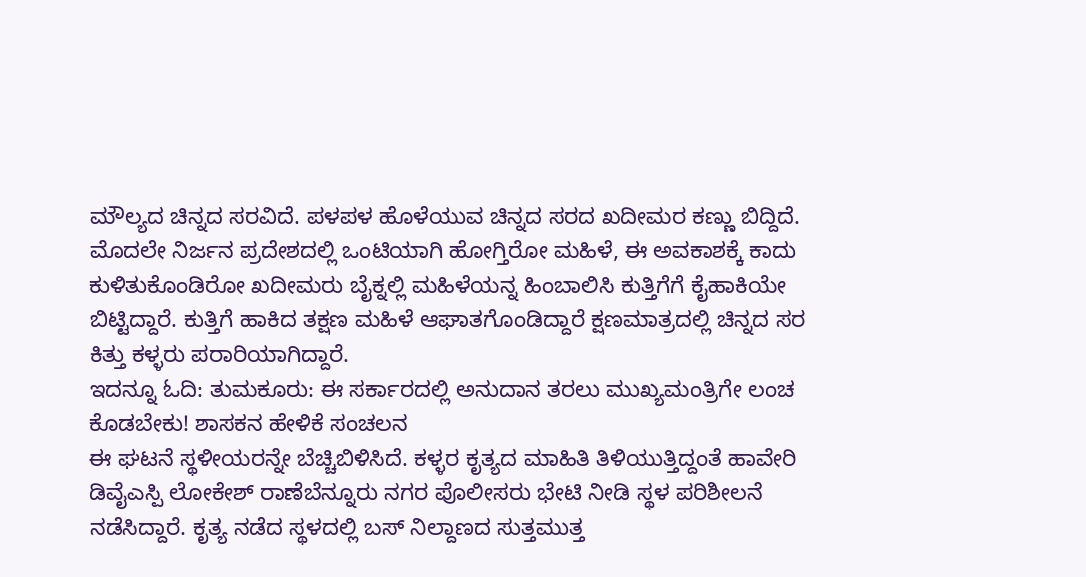ಮೌಲ್ಯದ ಚಿನ್ನದ ಸರವಿದೆ. ಪಳಪಳ ಹೊಳೆಯುವ ಚಿನ್ನದ ಸರದ ಖದೀಮರ ಕಣ್ಣು ಬಿದ್ದಿದೆ. ಮೊದಲೇ ನಿರ್ಜನ ಪ್ರದೇಶದಲ್ಲಿ ಒಂಟಿಯಾಗಿ ಹೋಗ್ತಿರೋ ಮಹಿಳೆ, ಈ ಅವಕಾಶಕ್ಕೆ ಕಾದು ಕುಳಿತುಕೊಂಡಿರೋ ಖದೀಮರು ಬೈಕ್ನಲ್ಲಿ ಮಹಿಳೆಯನ್ನ ಹಿಂಬಾಲಿಸಿ ಕುತ್ತಿಗೆಗೆ ಕೈಹಾಕಿಯೇ ಬಿಟ್ಟಿದ್ದಾರೆ. ಕುತ್ತಿಗೆ ಹಾಕಿದ ತಕ್ಷಣ ಮಹಿಳೆ ಆಘಾತಗೊಂಡಿದ್ದಾರೆ ಕ್ಷಣಮಾತ್ರದಲ್ಲಿ ಚಿನ್ನದ ಸರ ಕಿತ್ತು ಕಳ್ಳರು ಪರಾರಿಯಾಗಿದ್ದಾರೆ.
ಇದನ್ನೂ ಓದಿ: ತುಮಕೂರು: ಈ ಸರ್ಕಾರದಲ್ಲಿ ಅನುದಾನ ತರಲು ಮುಖ್ಯಮಂತ್ರಿಗೇ ಲಂಚ ಕೊಡಬೇಕು! ಶಾಸಕನ ಹೇಳಿಕೆ ಸಂಚಲನ
ಈ ಘಟನೆ ಸ್ಥಳೀಯರನ್ನೇ ಬೆಚ್ಚಿಬಿಳಿಸಿದೆ. ಕಳ್ಳರ ಕೃತ್ಯದ ಮಾಹಿತಿ ತಿಳಿಯುತ್ತಿದ್ದಂತೆ ಹಾವೇರಿ ಡಿವೈಎಸ್ಪಿ ಲೋಕೇಶ್ ರಾಣೆಬೆನ್ನೂರು ನಗರ ಪೊಲೀಸರು ಭೇಟಿ ನೀಡಿ ಸ್ಥಳ ಪರಿಶೀಲನೆ ನಡೆಸಿದ್ದಾರೆ. ಕೃತ್ಯ ನಡೆದ ಸ್ಥಳದಲ್ಲಿ ಬಸ್ ನಿಲ್ದಾಣದ ಸುತ್ತಮುತ್ತ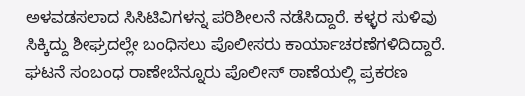ಅಳವಡಸಲಾದ ಸಿಸಿಟಿವಿಗಳನ್ನ ಪರಿಶೀಲನೆ ನಡೆಸಿದ್ದಾರೆ. ಕಳ್ಳರ ಸುಳಿವು ಸಿಕ್ಕಿದ್ದು ಶೀಘ್ರದಲ್ಲೇ ಬಂಧಿಸಲು ಪೊಲೀಸರು ಕಾರ್ಯಾಚರಣೆಗಳಿದಿದ್ದಾರೆ. ಘಟನೆ ಸಂಬಂಧ ರಾಣೇಬೆನ್ನೂರು ಪೊಲೀಸ್ ಠಾಣೆಯಲ್ಲಿ ಪ್ರಕರಣ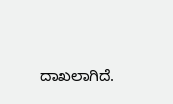ದಾಖಲಾಗಿದೆ.